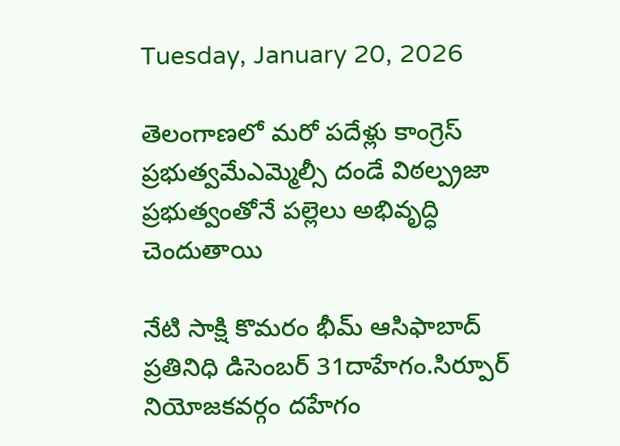Tuesday, January 20, 2026

తెలంగాణలో మరో పదేళ్లు కాంగ్రెస్ ప్రభుత్వమేఎమ్మెల్సీ దండే విఠల్ప్రజా ప్రభుత్వంతోనే పల్లెలు అభివృద్ధి చెందుతాయి

నేటి సాక్షి కొమరం భీమ్ ఆసిఫాబాద్ ప్రతినిధి డిసెంబర్ 31దాహేగం.సిర్పూర్ నియోజకవర్గం దహేగం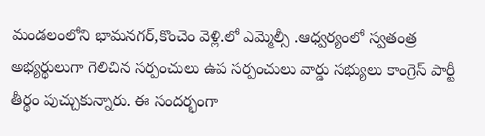మండలంలోని భామనగర్,కొంచెం వెళ్లి.లో ఎమ్మెల్సీ .ఆధ్వర్యంలో స్వతంత్ర అభ్యర్థులుగా గెలిచిన సర్పంచులు ఉప సర్పంచులు వార్డు సభ్యులు కాంగ్రెస్ పార్టీ తీర్థం పుచ్చుకున్నారు. ఈ సందర్భంగా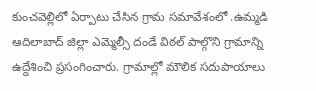కుంచవెల్లిలో ఏర్పాటు చేసిన గ్రామ సమావేశంలో .ఉమ్మడి ఆదిలాబాద్ జిల్లా ఎమ్మెల్సీ దండే విఠల్ పాల్గొని గ్రామాన్ని ఉద్దేశించి ప్రసంగించారు. గ్రామాల్లో మౌలిక సదుపాయాలు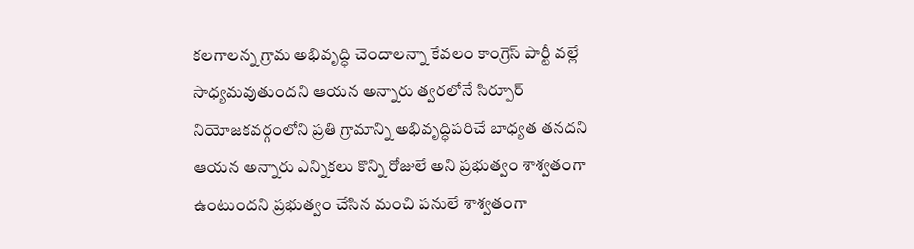కలగాలన్న గ్రామ అభివృద్ధి చెందాలన్నా కేవలం కాంగ్రెస్ పార్టీ వల్లే సాధ్యమవుతుందని ఆయన అన్నారు త్వరలోనే సిర్పూర్ నియోజకవర్గంలోని ప్రతి గ్రామాన్ని అభివృద్ధిపరిచే బాధ్యత తనదని ఆయన అన్నారు ఎన్నికలు కొన్ని రోజులే అని ప్రభుత్వం శాశ్వతంగా ఉంటుందని ప్రభుత్వం చేసిన మంచి పనులే శాశ్వతంగా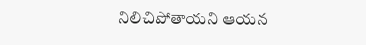నిలిచిపోతాయని ఆయన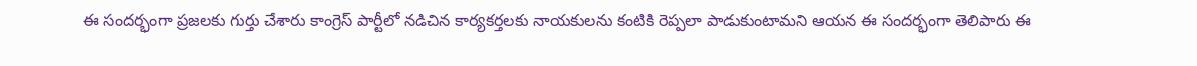ఈ సందర్భంగా ప్రజలకు గుర్తు చేశారు కాంగ్రెస్ పార్టీలో నడిచిన కార్యకర్తలకు నాయకులను కంటికి రెప్పలా పాడుకుంటామని ఆయన ఈ సందర్భంగా తెలిపారు ఈ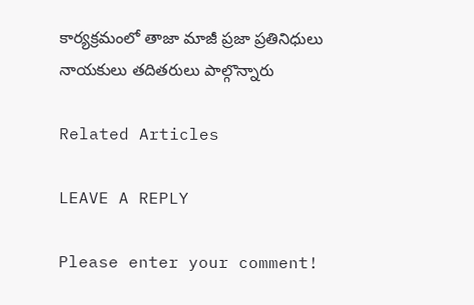కార్యక్రమంలో తాజా మాజీ ప్రజా ప్రతినిధులు నాయకులు తదితరులు పాల్గొన్నారు

Related Articles

LEAVE A REPLY

Please enter your comment!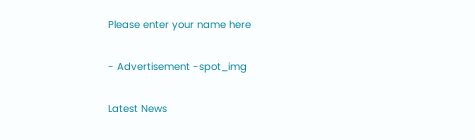Please enter your name here

- Advertisement -spot_img

Latest News